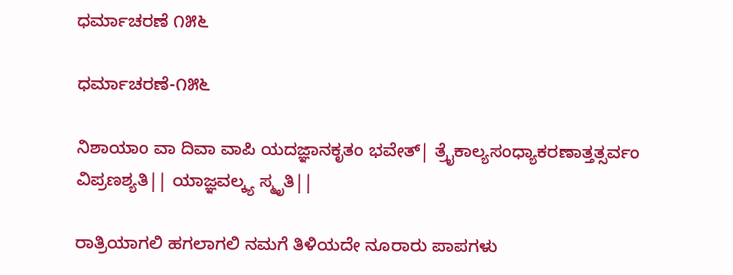ಧರ್ಮಾಚರಣೆ ೧೫೬

ಧರ್ಮಾಚರಣೆ-೧೫೬

ನಿಶಾಯಾಂ‌ ವಾ ದಿವಾ ವಾಪಿ ಯದಜ್ಞಾನಕೃತಂ‌ ಭವೇತ್| ತ್ರೈಕಾಲ್ಯಸಂಧ್ಯಾಕರಣಾತ್ತತ್ಸರ್ವಂ ವಿಪ್ರಣಶ್ಯತಿ|| ಯಾಜ್ಞವಲ್ಕ್ಯ ಸ್ಮೃತಿ||

ರಾತ್ರಿಯಾಗಲಿ ಹಗಲಾಗಲಿ ನಮಗೆ ತಿಳಿಯದೇ ನೂರಾರು ಪಾಪಗಳು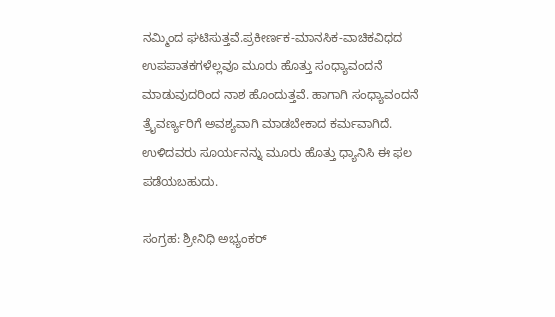ನಮ್ಮಿಂದ ಘಟಿಸುತ್ತವೆ.ಪ್ರಕೀರ್ಣಕ-ಮಾನಸಿಕ-ವಾಚಿಕವಿಧದ ಉಪಪಾತಕಗಳೆಲ್ಲವೂ ಮೂರು ಹೊತ್ತು ಸಂಧ್ಯಾವಂದನೆ ಮಾಡುವುದರಿಂದ ನಾಶ ಹೊಂದುತ್ತವೆ. ಹಾಗಾಗಿ ಸಂಧ್ಯಾವಂದನೆ ತ್ರೈವರ್ಣ್ಯರಿಗೆ ಅವಶ್ಯವಾಗಿ ಮಾಡಬೇಕಾದ ಕರ್ಮವಾಗಿದೆ. ಉಳಿದವರು ಸೂರ್ಯನನ್ನು ಮೂರು ಹೊತ್ತು ಧ್ಯಾನಿಸಿ ಈ ಫಲ ಪಡೆಯಬಹುದು.

ಸಂಗ್ರಹ: ಶ್ರೀನಿಧಿ ಅಭ್ಯಂಕರ್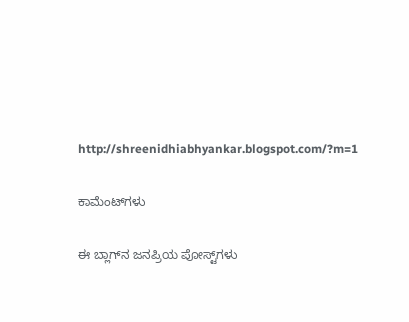http://shreenidhiabhyankar.blogspot.com/?m=1

ಕಾಮೆಂಟ್‌ಗಳು

ಈ ಬ್ಲಾಗ್‌ನ ಜನಪ್ರಿಯ ಪೋಸ್ಟ್‌ಗಳು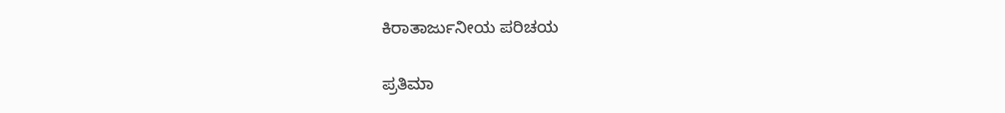ಕಿರಾತಾರ್ಜುನೀಯ ಪರಿಚಯ

ಪ್ರತಿಮಾ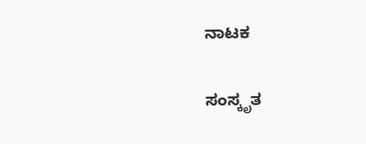ನಾಟಕ

ಸಂಸ್ಕೃತ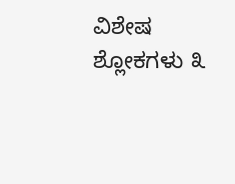ವಿಶೇಷ ಶ್ಲೋಕಗಳು ೩